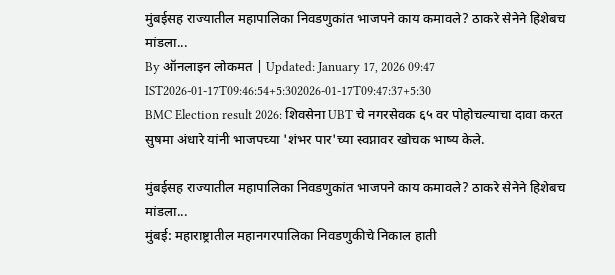मुंबईसह राज्यातील महापालिका निवडणुकांत भाजपने काय कमावले? ठाकरे सेनेने हिशेबच मांडला...
By ऑनलाइन लोकमत | Updated: January 17, 2026 09:47 IST2026-01-17T09:46:54+5:302026-01-17T09:47:37+5:30
BMC Election result 2026: शिवसेना UBT चे नगरसेवक ६५ वर पोहोचल्याचा दावा करत सुषमा अंधारे यांनी भाजपच्या 'शंभर पार'च्या स्वप्नावर खोचक भाष्य केले.

मुंबईसह राज्यातील महापालिका निवडणुकांत भाजपने काय कमावले? ठाकरे सेनेने हिशेबच मांडला...
मुंबई: महाराष्ट्रातील महानगरपालिका निवडणुकीचे निकाल हाती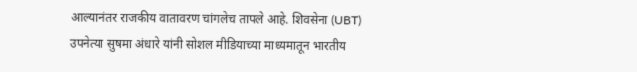आल्यानंतर राजकीय वातावरण चांगलेच तापले आहे. शिवसेना (UBT) उपनेत्या सुषमा अंधारे यांनी सोशल मीडियाच्या माध्यमातून भारतीय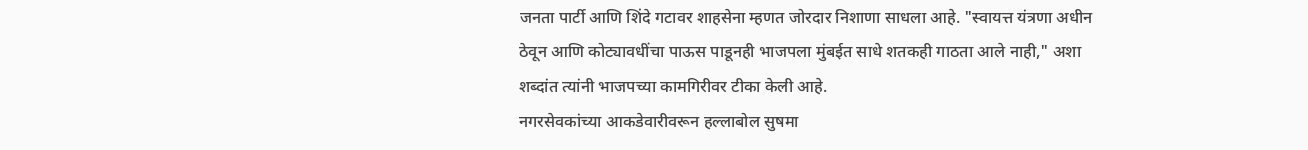जनता पार्टी आणि शिंदे गटावर शाहसेना म्हणत जोरदार निशाणा साधला आहे. "स्वायत्त यंत्रणा अधीन ठेवून आणि कोट्यावधींचा पाऊस पाडूनही भाजपला मुंबईत साधे शतकही गाठता आले नाही," अशा शब्दांत त्यांनी भाजपच्या कामगिरीवर टीका केली आहे.
नगरसेवकांच्या आकडेवारीवरून हल्लाबोल सुषमा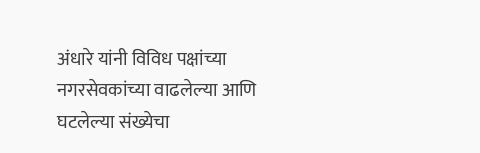अंधारे यांनी विविध पक्षांच्या नगरसेवकांच्या वाढलेल्या आणि घटलेल्या संख्येचा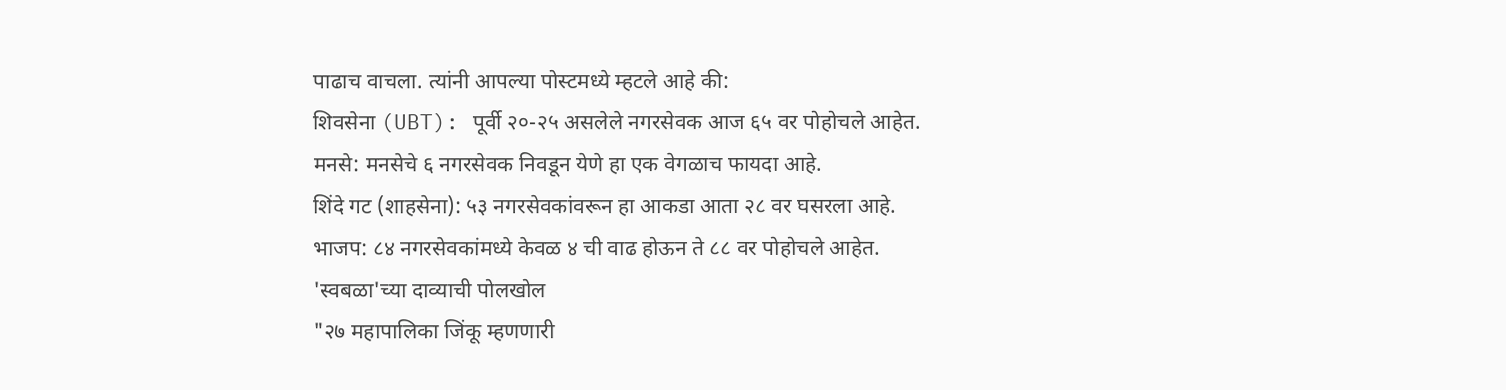पाढाच वाचला. त्यांनी आपल्या पोस्टमध्ये म्हटले आहे की:
शिवसेना (UBT): पूर्वी २०-२५ असलेले नगरसेवक आज ६५ वर पोहोचले आहेत.
मनसे: मनसेचे ६ नगरसेवक निवडून येणे हा एक वेगळाच फायदा आहे.
शिंदे गट (शाहसेना): ५३ नगरसेवकांवरून हा आकडा आता २८ वर घसरला आहे.
भाजप: ८४ नगरसेवकांमध्ये केवळ ४ ची वाढ होऊन ते ८८ वर पोहोचले आहेत.
'स्वबळा'च्या दाव्याची पोलखोल
"२७ महापालिका जिंकू म्हणणारी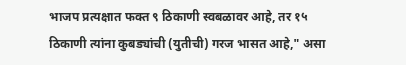भाजप प्रत्यक्षात फक्त ९ ठिकाणी स्वबळावर आहे, तर १५ ठिकाणी त्यांना कुबड्यांची (युतीची) गरज भासत आहे," असा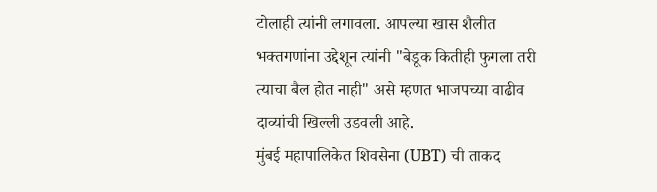टोलाही त्यांनी लगावला. आपल्या खास शैलीत भक्तगणांना उद्देशून त्यांनी "बेडूक कितीही फुगला तरी त्याचा बैल होत नाही" असे म्हणत भाजपच्या वाढीव दाव्यांची खिल्ली उडवली आहे.
मुंबई महापालिकेत शिवसेना (UBT) ची ताकद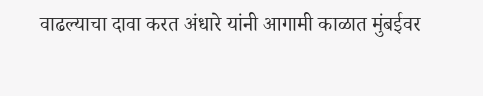वाढल्याचा दावा करत अंधारे यांनी आगामी काळात मुंबईवर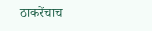ठाकरेंचाच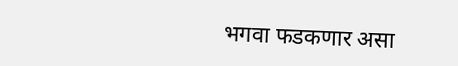भगवा फडकणार असा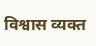विश्वास व्यक्त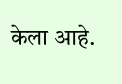केला आहे.